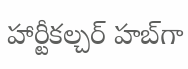హార్టీకల్చర్ హబ్‌గా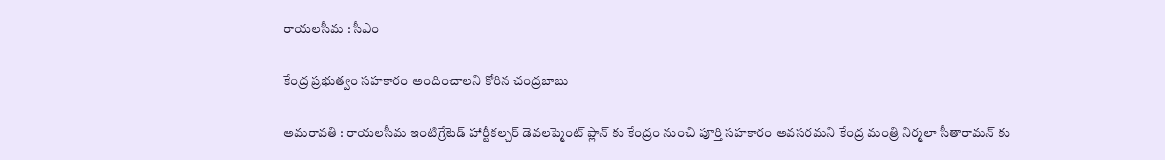రాయ‌ల‌సీమ : సీఎం

కేంద్ర ప్ర‌భుత్వం స‌హ‌కారం అందించాల‌ని కోరిన చంద్ర‌బాబు

అమ‌రావ‌తి : రాయలసీమ ఇంటిగ్రేటెడ్ హార్టీకల్చర్ డెవలప్మెంట్ ప్లాన్ కు కేంద్రం నుంచి పూర్తి సహకారం అవసరమని కేంద్ర మంత్రి నిర్మలా సీతారామన్ కు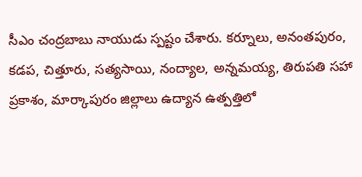సీఎం చంద్ర‌బాబు నాయుడు స్పష్టం చేశారు. కర్నూలు, అనంతపురం, కడప, చిత్తూరు, సత్యసాయి, నంద్యాల, అన్నమయ్య, తిరుపతి సహా ప్రకాశం, మార్కాపురం జిల్లాలు ఉద్యాన ఉత్పత్తిలో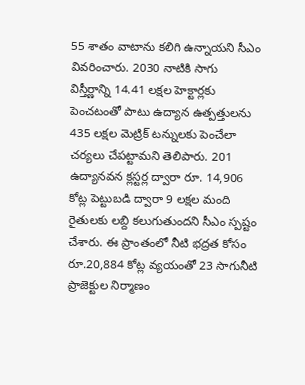55 శాతం వాటాను కలిగి ఉన్నాయని సీఎం వివరించారు. 2030 నాటికి సాగు విస్తీర్ణాన్ని 14.41 లక్షల హెక్టార్లకు పెంచటంతో పాటు ఉద్యాన ఉత్పత్తులను 435 లక్షల మెట్రిక్ టన్నులకు పెంచేలా చర్యలు చేపట్టామని తెలిపారు. 201 ఉద్యానవన క్లస్టర్ల ద్వారా రూ. 14,906 కోట్ల పెట్టుబడి ద్వారా 9 లక్షల మంది రైతులకు లబ్ది కలుగుతుందని సీఎం స్పష్టం చేశారు. ఈ ప్రాంతంలో నీటి భద్రత కోసం రూ.20,884 కోట్ల వ్యయంతో 23 సాగునీటి ప్రాజెక్టుల నిర్మాణం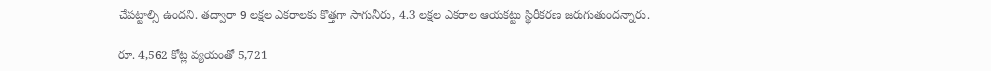చేపట్టాల్సి ఉందని. తద్వారా 9 లక్షల ఎకరాలకు కొత్తగా సాగునీరు, 4.3 లక్షల ఎకరాల ఆయకట్టు స్థిరీకరణ జరుగుతుందన్నారు.

రూ. 4,562 కోట్ల వ్యయంతో 5,721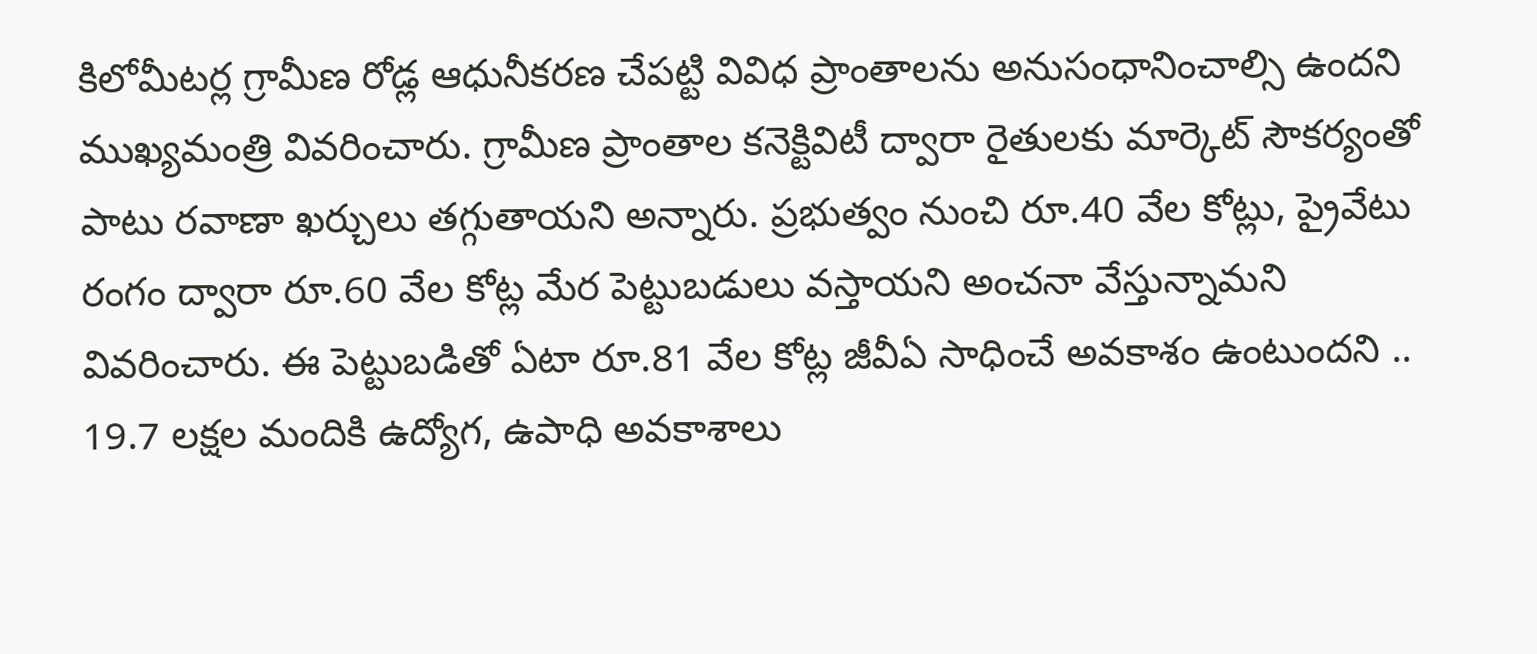కిలోమీటర్ల గ్రామీణ రోడ్ల ఆధునీకరణ చేపట్టి వివిధ ప్రాంతాలను అనుసంధానించాల్సి ఉందని ముఖ్యమంత్రి వివరించారు. గ్రామీణ ప్రాంతాల కనెక్టివిటీ ద్వారా రైతులకు మార్కెట్ సౌకర్యంతో పాటు రవాణా ఖర్చులు తగ్గుతాయని అన్నారు. ప్రభుత్వం నుంచి రూ.40 వేల కోట్లు, ప్రైవేటు రంగం ద్వారా రూ.60 వేల కోట్ల మేర పెట్టుబడులు వస్తాయని అంచనా వేస్తున్నామని వివరించారు. ఈ పెట్టుబడితో ఏటా రూ.81 వేల కోట్ల జీవీఏ సాధించే అవకాశం ఉంటుందని .. 19.7 లక్షల మందికి ఉద్యోగ, ఉపాధి అవకాశాలు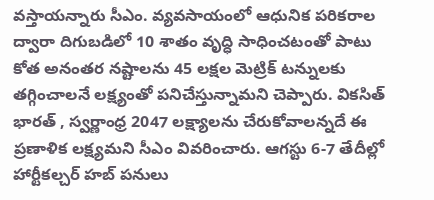వస్తాయన్నారు సీఎం. వ్యవసాయంలో ఆధునిక పరికరాల ద్వారా దిగుబడిలో 10 శాతం వృద్ధి సాధించటంతో పాటు కోత అనంతర నష్టాలను 45 లక్షల మెట్రిక్ టన్నులకు తగ్గించాలనే లక్ష్యంతో పనిచేస్తున్నామని చెప్పారు. వికసిత్ భారత్ , స్వర్ణాంధ్ర 2047 లక్ష్యాలను చేరుకోవాలన్నదే ఈ ప్రణాళిక లక్ష్యమని సీఎం వివరించారు. ఆగస్టు 6-7 తేదీల్లో హార్టీకల్చర్ హబ్ పనులు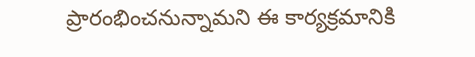ప్రారంభించనున్నామని ఈ కార్యక్రమానికి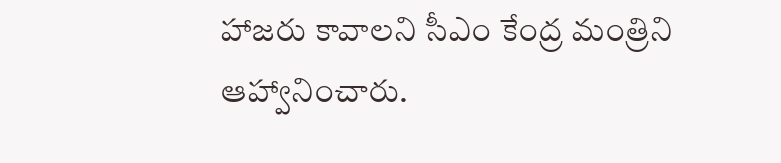హాజరు కావాలని సీఎం కేంద్ర మంత్రిని ఆహ్వానించారు.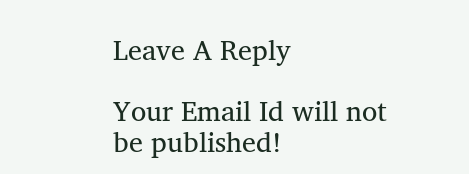Leave A Reply

Your Email Id will not be published!